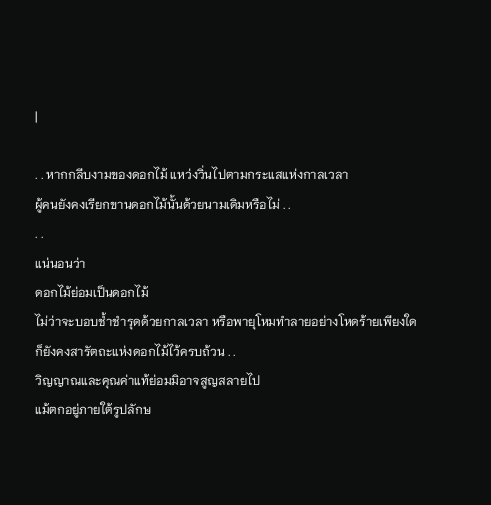|

. . หากกลีบงามของดอกไม้ แหว่งวิ่นไปตามกระแสแห่งกาลเวลา
ผู้คนยังคงเรียกขานดอกไม้นั้นด้วยนามเดิมหรือไม่ . .
. .
แน่นอนว่า
ดอกไม้ย่อมเป็นดอกไม้
ไม่ว่าจะบอบช้ำชำรุดด้วยกาลเวลา หรือพายุโหมทำลายอย่างโหดร้ายเพียงใด
ก็ยังคงสารัตถะแห่งดอกไม้ไว้ครบถ้วน . .
วิญญาณและคุณค่าแท้ย่อมมิอาจสูญสลายไป
แม้ตกอยู่ภายใต้รูปลักษ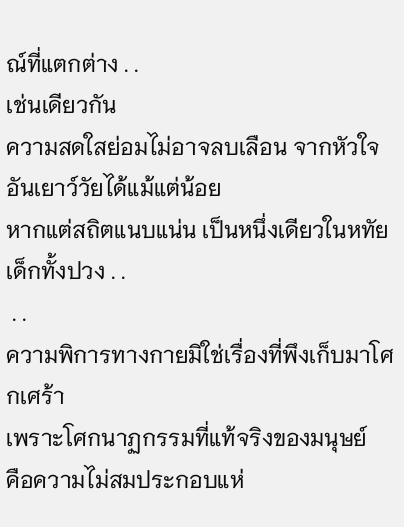ณ์ที่แตกต่าง . .
เช่นเดียวกัน
ความสดใสย่อมไม่อาจลบเลือน จากหัวใจอันเยาว์วัยได้แม้แต่น้อย
หากแต่สถิตแนบแน่น เป็นหนึ่งเดียวในหทัยเด็กทั้งปวง . .
 . .
ความพิการทางกายมิใช่เรื่องที่พึงเก็บมาโศกเศร้า
เพราะโศกนาฏกรรมที่แท้จริงของมนุษย์
คือความไม่สมประกอบแห่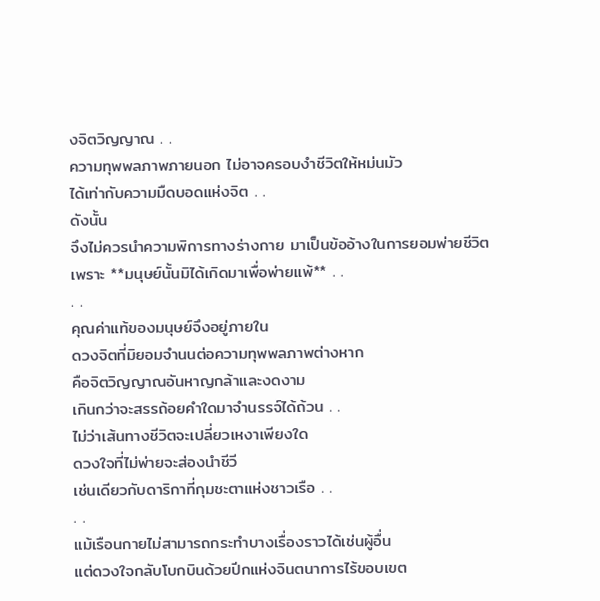งจิตวิญญาณ . .
ความทุพพลภาพภายนอก ไม่อาจครอบงำชีวิตให้หม่นมัว
ได้เท่ากับความมืดบอดแห่งจิต . .
ดังนั้น
จึงไม่ควรนำความพิการทางร่างกาย มาเป็นข้ออ้างในการยอมพ่ายชีวิต
เพราะ **มนุษย์นั้นมิได้เกิดมาเพื่อพ่ายแพ้** . .
. .
คุณค่าแท้ของมนุษย์จึงอยู่ภายใน
ดวงจิตที่มิยอมจำนนต่อความทุพพลภาพต่างหาก
คือจิตวิญญาณอันหาญกล้าและงดงาม
เกินกว่าจะสรรถ้อยคำใดมาจำนรรจ์ได้ถ้วน . .
ไม่ว่าเส้นทางชีวิตจะเปลี่ยวเหงาเพียงใด
ดวงใจที่ไม่พ่ายจะส่องนำชีวี
เช่นเดียวกับดาริกาที่กุมชะตาแห่งชาวเรือ . .
. .
แม้เรือนกายไม่สามารถกระทำบางเรื่องราวได้เช่นผู้อื่น
แต่ดวงใจกลับโบกบินด้วยปีกแห่งจินตนาการไร้ขอบเขต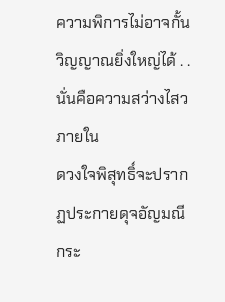ความพิการไม่อาจกั้นวิญญาณยิ่งใหญ่ได้ . .
นั่นคือความสว่างไสวภายใน
ดวงใจพิสุทธิ์จะปรากฏประกายดุจอัญมณี
กระ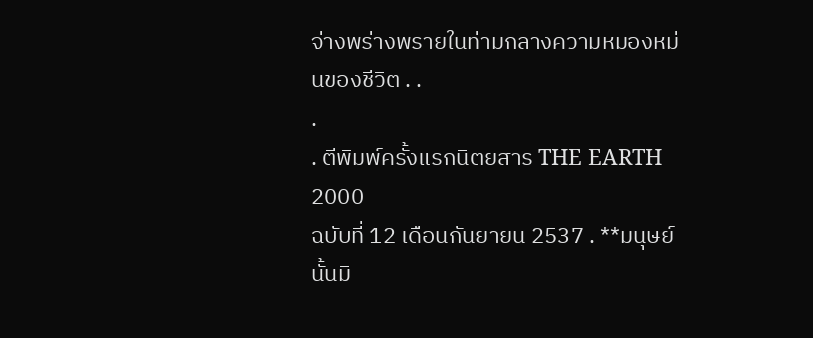จ่างพร่างพรายในท่ามกลางความหมองหม่นของชีวิต . .
.
. ตีพิมพ์ครั้งแรกนิตยสาร THE EARTH 2000
ฉบับที่ 12 เดือนกันยายน 2537 . **มนุษย์นั้นมิ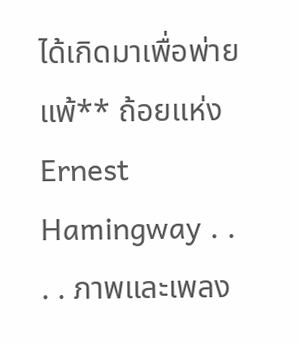ได้เกิดมาเพื่อพ่ายแพ้** ถ้อยแห่ง Ernest Hamingway . .
. . ภาพและเพลง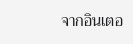จากอินเตอ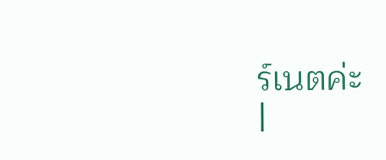ร์เนตค่ะ
|